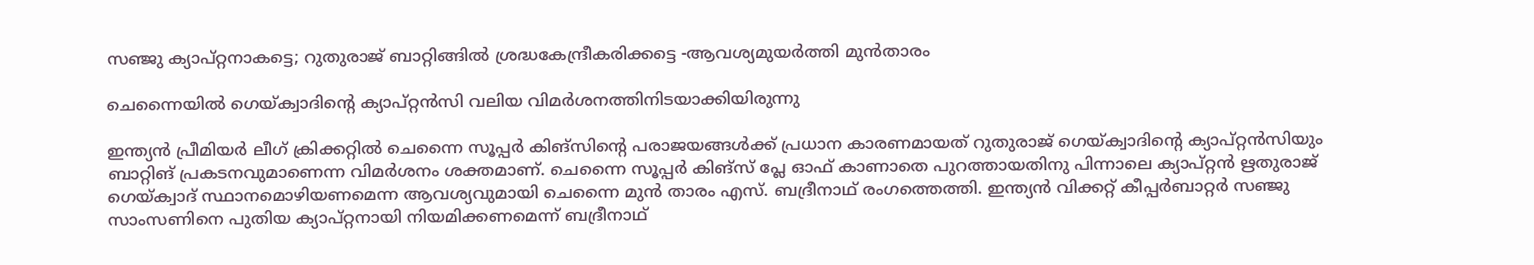സഞ്ജു ക്യാപ്റ്റനാകട്ടെ; റുതുരാജ് ബാറ്റിങ്ങില്‍ ശ്രദ്ധകേന്ദ്രീകരിക്കട്ടെ -ആവശ്യമുയര്‍ത്തി മുന്‍താരം

ചെന്നൈയില്‍ ഗെയ്ക്വാദിന്റെ ക്യാപ്റ്റന്‍സി വലിയ വിമര്‍ശനത്തിനിടയാക്കിയിരുന്നു

ഇന്ത്യന്‍ പ്രീമിയര്‍ ലീഗ് ക്രിക്കറ്റില്‍ ചെന്നൈ സൂപ്പര്‍ കിങ്‌സിന്റെ പരാജയങ്ങള്‍ക്ക് പ്രധാന കാരണമായത് റുതുരാജ് ഗെയ്ക്വാദിന്റെ ക്യാപ്റ്റന്‍സിയും ബാറ്റിങ് പ്രകടനവുമാണെന്ന വിമര്‍ശനം ശക്തമാണ്. ചെന്നൈ സൂപ്പര്‍ കിങ്‌സ് പ്ലേ ഓഫ് കാണാതെ പുറത്തായതിനു പിന്നാലെ ക്യാപ്റ്റന്‍ ഋതുരാജ് ഗെയ്ക്വാദ് സ്ഥാനമൊഴിയണമെന്ന ആവശ്യവുമായി ചെന്നൈ മുന്‍ താരം എസ്. ബദ്രീനാഥ് രംഗത്തെത്തി. ഇന്ത്യന്‍ വിക്കറ്റ് കീപ്പര്‍ബാറ്റര്‍ സഞ്ജു സാംസണിനെ പുതിയ ക്യാപ്റ്റനായി നിയമിക്കണമെന്ന് ബദ്രീനാഥ്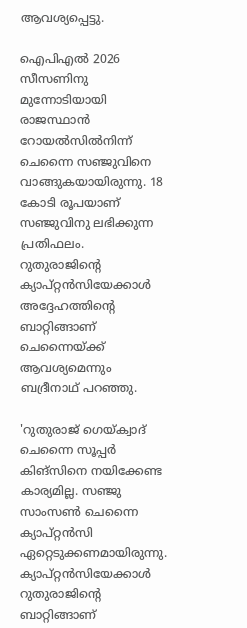ആവശ്യപ്പെട്ടു.

ഐപിഎല്‍ 2026 സീസണിനു മുന്നോടിയായി രാജസ്ഥാന്‍ റോയല്‍സില്‍നിന്ന് ചെന്നൈ സഞ്ജുവിനെ വാങ്ങുകയായിരുന്നു. 18 കോടി രൂപയാണ് സഞ്ജുവിനു ലഭിക്കുന്ന പ്രതിഫലം. റുതുരാജിന്റെ ക്യാപ്റ്റന്‍സിയേക്കാള്‍ അദ്ദേഹത്തിന്റെ ബാറ്റിങ്ങാണ് ചെന്നൈയ്ക്ക് ആവശ്യമെന്നും ബദ്രീനാഥ് പറഞ്ഞു.

'റുതുരാജ് ഗെയ്ക്വാദ് ചെന്നൈ സൂപ്പര്‍ കിങ്‌സിനെ നയിക്കേണ്ട കാര്യമില്ല. സഞ്ജു സാംസണ്‍ ചെന്നൈ ക്യാപ്റ്റന്‍സി ഏറ്റെടുക്കണമായിരുന്നു. ക്യാപ്റ്റന്‍സിയേക്കാള്‍ റുതുരാജിന്റെ ബാറ്റിങ്ങാണ്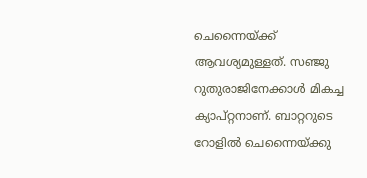ചെന്നൈയ്ക്ക് ആവശ്യമുള്ളത്. സഞ്ജു റുതുരാജിനേക്കാള്‍ മികച്ച ക്യാപ്റ്റനാണ്. ബാറ്ററുടെ റോളില്‍ ചെന്നൈയ്ക്കു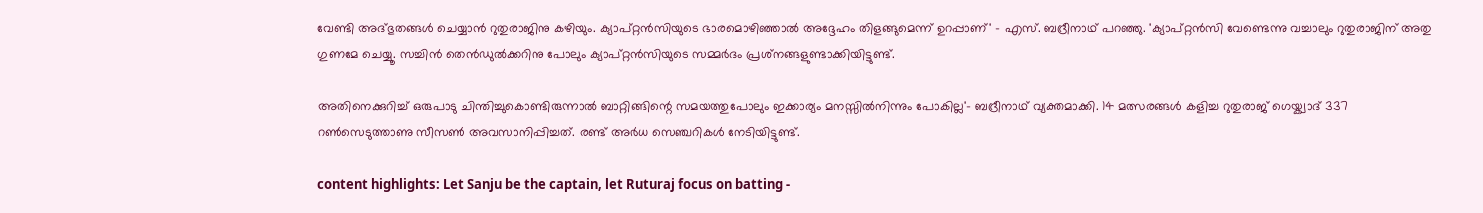വേണ്ടി അദ്ഭുതങ്ങള്‍ ചെയ്യാന്‍ റുതുരാജിനു കഴിയും. ക്യാപ്റ്റന്‍സിയുടെ ഭാരമൊഴിഞ്ഞാല്‍ അദ്ദേഹം തിളങ്ങുമെന്ന് ഉറപ്പാണ്' - എസ്. ബദ്രീനാഥ് പറഞ്ഞു. 'ക്യാപ്റ്റന്‍സി വേണ്ടെന്നു വച്ചാലും റുതുരാജിന് അതു ഗുണമേ ചെയ്യൂ. സച്ചിന്‍ തെന്‍ഡുല്‍ക്കറിനു പോലും ക്യാപ്റ്റന്‍സിയുടെ സമ്മര്‍ദം പ്രശ്‌നങ്ങളുണ്ടാക്കിയിട്ടുണ്ട്.

അതിനെക്കുറിച്ച് ഒരുപാടു ചിന്തിച്ചുകൊണ്ടിരുന്നാല്‍ ബാറ്റിങ്ങിന്റെ സമയത്തുപോലും ഇക്കാര്യം മനസ്സില്‍നിന്നും പോകില്ല'- ബദ്രീനാഥ് വ്യക്തമാക്കി. 14 മത്സരങ്ങള്‍ കളിച്ച റുതുരാജ് ഗെയ്ക്വാദ് 337 റണ്‍സെടുത്താണു സീസണ്‍ അവസാനിപ്പിച്ചത്. രണ്ട് അര്‍ധ സെഞ്ചറികള്‍ നേടിയിട്ടുണ്ട്.

content highlights: Let Sanju be the captain, let Ruturaj focus on batting -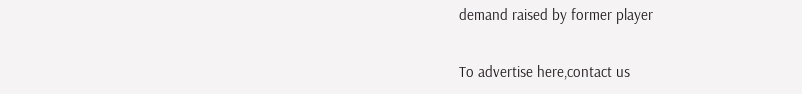demand raised by former player

To advertise here,contact us